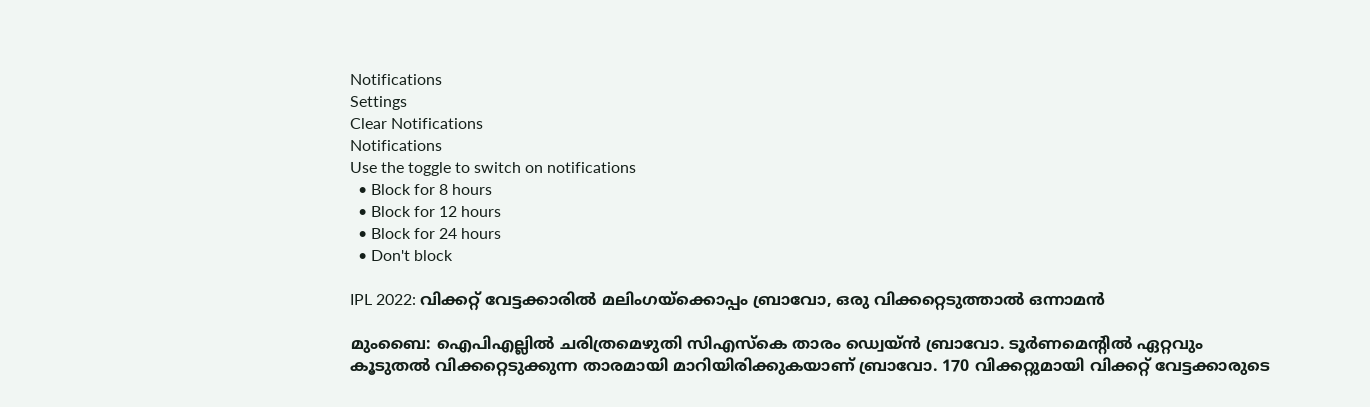Notifications
Settings
Clear Notifications
Notifications
Use the toggle to switch on notifications
  • Block for 8 hours
  • Block for 12 hours
  • Block for 24 hours
  • Don't block

IPL 2022: വിക്കറ്റ് വേട്ടക്കാരില്‍ മലിംഗയ്‌ക്കൊപ്പം ബ്രാവോ, ഒരു വിക്കറ്റെടുത്താല്‍ ഒന്നാമന്‍

മുംബൈ: ഐപിഎല്ലില്‍ ചരിത്രമെഴുതി സിഎസ്‌കെ താരം ഡ്വെയ്ന്‍ ബ്രാവോ. ടൂര്‍ണമെന്റില്‍ ഏറ്റവും കൂടുതല്‍ വിക്കറ്റെടുക്കുന്ന താരമായി മാറിയിരിക്കുകയാണ് ബ്രാവോ. 170 വിക്കറ്റുമായി വിക്കറ്റ് വേട്ടക്കാരുടെ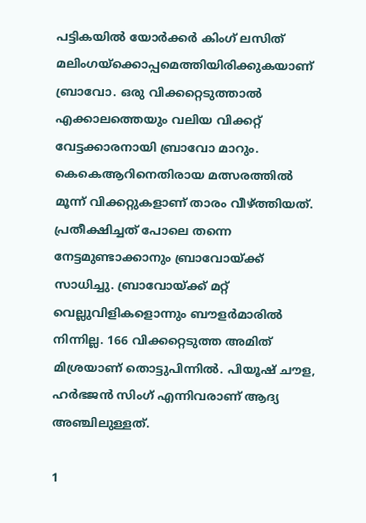പട്ടികയില്‍ യോര്‍ക്കര്‍ കിംഗ് ലസിത് മലിംഗയ്‌ക്കൊപ്പമെത്തിയിരിക്കുകയാണ് ബ്രാവോ. ഒരു വിക്കറ്റെടുത്താല്‍ എക്കാലത്തെയും വലിയ വിക്കറ്റ് വേട്ടക്കാരനായി ബ്രാവോ മാറും. കെകെആറിനെതിരായ മത്സരത്തില്‍ മൂന്ന് വിക്കറ്റുകളാണ് താരം വീഴ്ത്തിയത്. പ്രതീക്ഷിച്ചത് പോലെ തന്നെ നേട്ടമുണ്ടാക്കാനും ബ്രാവോയ്ക്ക് സാധിച്ചു. ബ്രാവോയ്ക്ക് മറ്റ് വെല്ലുവിളികളൊന്നും ബൗളര്‍മാരില്‍ നിന്നില്ല. 166 വിക്കറ്റെടുത്ത അമിത് മിശ്രയാണ് തൊട്ടുപിന്നില്‍. പിയൂഷ് ചൗള, ഹര്‍ഭജന്‍ സിംഗ് എന്നിവരാണ് ആദ്യ അഞ്ചിലുള്ളത്.

1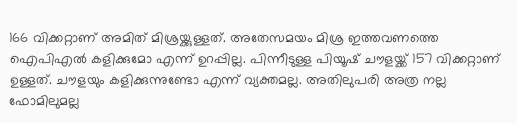166 വിക്കറ്റാണ് അമിത് മിശ്രയ്ക്കുള്ളത്. അതേസമയം മിശ്ര ഇത്തവണത്തെ ഐപിഎല്‍ കളിക്കുമോ എന്ന് ഉറപ്പില്ല. പിന്നീടുള്ള പിയൂഷ് ചൗളയ്ക്ക് 157 വിക്കറ്റാണ് ഉള്ളത്. ചൗളയും കളിക്കുന്നുണ്ടോ എന്ന് വ്യക്തമല്ല. അതിലുപരി അത്ര നല്ല ഫോമിലുമല്ല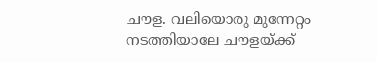ചൗള. വലിയൊരു മുന്നേറ്റം നടത്തിയാലേ ചൗളയ്ക്ക്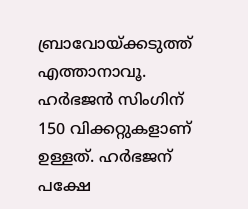ബ്രാവോയ്ക്കടുത്ത് എത്താനാവൂ. ഹര്‍ഭജന്‍ സിംഗിന് 150 വിക്കറ്റുകളാണ് ഉള്ളത്. ഹര്‍ഭജന് പക്ഷേ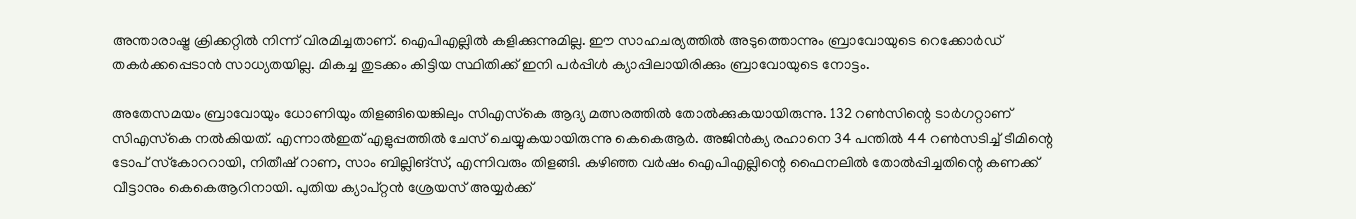അന്താരാഷ്ട്ര ക്രിക്കറ്റില്‍ നിന്ന് വിരമിച്ചതാണ്. ഐപിഎല്ലില്‍ കളിക്കുന്നുമില്ല. ഈ സാഹചര്യത്തില്‍ അടുത്തൊന്നും ബ്രാവോയുടെ റെക്കോര്‍ഡ് തകര്‍ക്കപ്പെടാന്‍ സാധ്യതയില്ല. മികച്ച തുടക്കം കിട്ടിയ സ്ഥിതിക്ക് ഇനി പര്‍പ്പിള്‍ ക്യാപ്പിലായിരിക്കും ബ്രാവോയുടെ നോട്ടം.

അതേസമയം ബ്രാവോയും ധോണിയും തിളങ്ങിയെങ്കിലും സിഎസ്‌കെ ആദ്യ മത്സരത്തില്‍ തോല്‍ക്കുകയായിരുന്നു. 132 റണ്‍സിന്റെ ടാര്‍ഗറ്റാണ് സിഎസ്‌കെ നല്‍കിയത്. എന്നാല്‍ഇത് എളുപ്പത്തില്‍ ചേസ് ചെയ്യുകയായിരുന്നു കെകെആര്‍. അജിന്‍ക്യ രഹാനെ 34 പന്തില്‍ 44 റണ്‍സടിച്ച് ടീമിന്റെ ടോപ് സ്‌കോററായി, നിതീഷ് റാണ, സാം ബില്ലിങ്‌സ്, എന്നിവരും തിളങ്ങി. കഴിഞ്ഞ വര്‍ഷം ഐപിഎല്ലിന്റെ ഫൈനലില്‍ തോല്‍പ്പിച്ചതിന്റെ കണക്ക് വീട്ടാനും കെകെആറിനായി. പുതിയ ക്യാപ്റ്റന്‍ ശ്രേയസ് അയ്യര്‍ക്ക്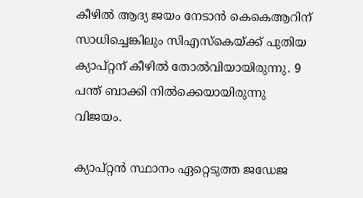കീഴില്‍ ആദ്യ ജയം നേടാന്‍ കെകെആറിന് സാധിച്ചെങ്കിലും സിഎസ്‌കെയ്ക്ക് പുതിയ ക്യാപ്റ്റന് കീഴില്‍ തോല്‍വിയായിരുന്നു. 9 പന്ത് ബാക്കി നില്‍ക്കെയായിരുന്നു വിജയം.

ക്യാപ്റ്റന്‍ സ്ഥാനം ഏറ്റെടുത്ത ജഡേജ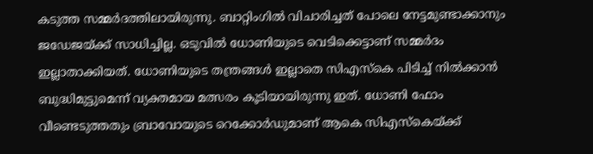കടുത്ത സമ്മര്‍ദത്തിലായിരുന്നു. ബാറ്റിംഗില്‍ വിചാരിച്ചത് പോലെ നേട്ടമുണ്ടാക്കാനും ജഡേജയ്ക്ക് സാധിച്ചില്ല. ഒടുവില്‍ ധോണിയുടെ വെടിക്കെട്ടാണ് സമ്മര്‍ദം ഇല്ലാതാക്കിയത്. ധോണിയുടെ തന്ത്രങ്ങള്‍ ഇല്ലാതെ സിഎസ്‌കെ പിടിച്ച് നില്‍ക്കാന്‍ ബുദ്ധിമുട്ടുമെന്ന് വ്യക്തമായ മത്സരം കൂടിയായിരുന്നു ഇത്. ധോണി ഫോം വീണ്ടെടുത്തതും ബ്രാവോയുടെ റെക്കോര്‍ഡുമാണ് ആകെ സിഎസ്‌കെയ്ക്ക്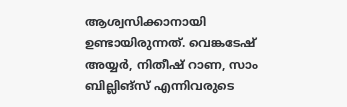ആശ്വസിക്കാനായി ഉണ്ടായിരുന്നത്. വെങ്കടേഷ് അയ്യര്‍, നിതീഷ് റാണ, സാം ബില്ലിങ്‌സ് എന്നിവരുടെ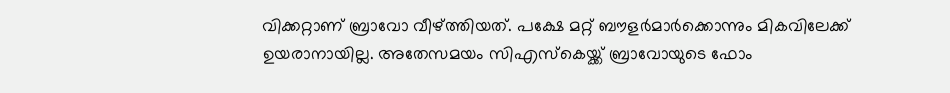വിക്കറ്റാണ് ബ്രാവോ വീഴ്ത്തിയത്. പക്ഷേ മറ്റ് ബൗളര്‍മാര്‍ക്കൊന്നും മികവിലേക്ക് ഉയരാനായില്ല. അതേസമയം സിഎസ്‌കെയ്ക്ക് ബ്രാവോയുടെ ഫോം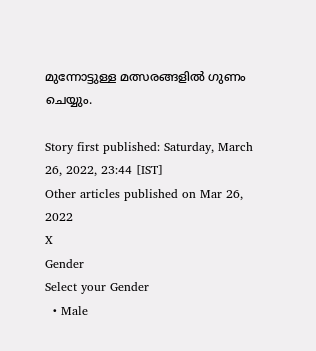മുന്നോട്ടുള്ള മത്സരങ്ങളില്‍ ഗുണം ചെയ്യും.

Story first published: Saturday, March 26, 2022, 23:44 [IST]
Other articles published on Mar 26, 2022
X
Gender
Select your Gender
  • Male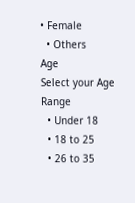• Female
  • Others
Age
Select your Age Range
  • Under 18
  • 18 to 25
  • 26 to 35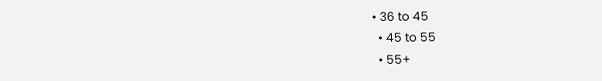• 36 to 45
  • 45 to 55
  • 55+